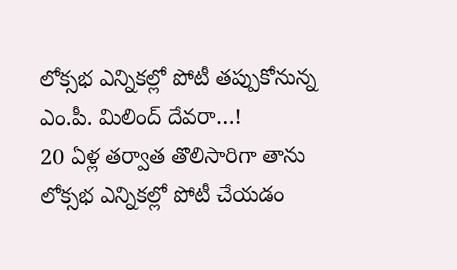లోక్సభ ఎన్నికల్లో పోటీ తప్పుకోనున్న ఎం.పీ. మిలింద్ దేవరా…!
20 ఏళ్ల తర్వాత తొలిసారిగా తాను లోక్సభ ఎన్నికల్లో పోటీ చేయడం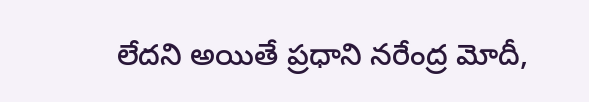లేదని అయితే ప్రధాని నరేంద్ర మోదీ,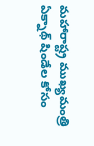మహారాష్ట్ర ముఖ్యమంత్రి ఏక్నాథ్ షిండేల కోసం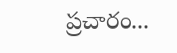ప్రచారం...